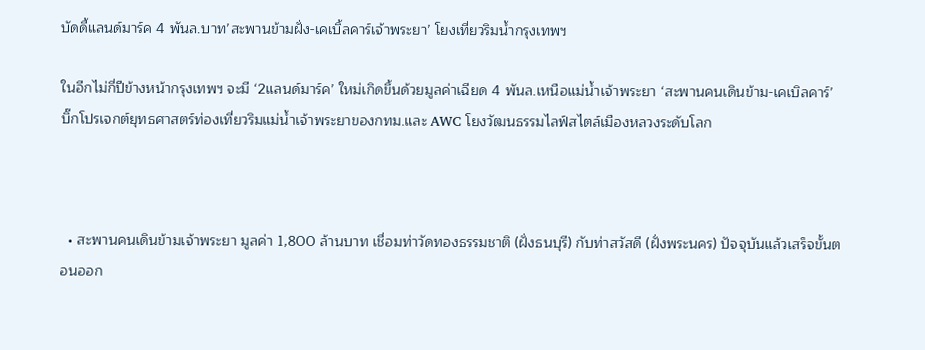บัดดี้แลนด์มาร์ค 4 พันล.บาท’สะพานข้ามฝั่ง-เคเบิ้ลคาร์เจ้าพระยา’ โยงเที่ยวริมน้ำกรุงเทพฯ

ในอีกไม่กี่ปีข้างหน้ากรุงเทพฯ จะมี ‘2แลนด์มาร์ค’ ใหม่เกิดขึ้นด้วยมูลค่าเฉียด 4 พันล.เหนือแม่น้ำเจ้าพระยา ‘สะพานคนเดินข้าม-เคเบิลคาร์’  บิ๊กโปรเจกต์ยุทธศาสตร์ท่องเที่ยวริมแม่น้ำเจ้าพระยาของกทม.และ AWC โยงวัฒนธรรมไลฟ์สไตล์เมืองหลวงระดับโลก



  • สะพานคนเดินข้ามเจ้าพระยา มูลค่า 1,800 ล้านบาท เชื่อมท่าวัดทองธรรมชาติ (ฝั่งธนบุรี) กับท่าสวัสดี (ฝั่งพระนคร) ปัจจุบันแล้วเสร็จขั้นตอนออก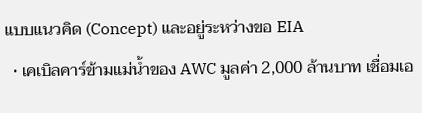แบบแนวคิด (Concept) และอยู่ระหว่างขอ EIA
  • เคเบิลคาร์ข้ามแม่น้ำของ AWC มูลค่า 2,000 ล้านบาท เชื่อมเอ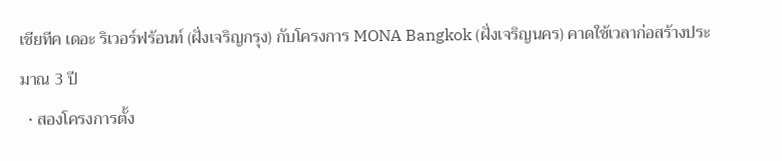เชียทีค เดอะ ริเวอร์ฟร้อนท์ (ฝั่งเจริญกรุง) กับโครงการ MONA Bangkok (ฝั่งเจริญนคร) คาดใช้เวลาก่อสร้างประมาณ 3 ปี
  • สองโครงการตั้ง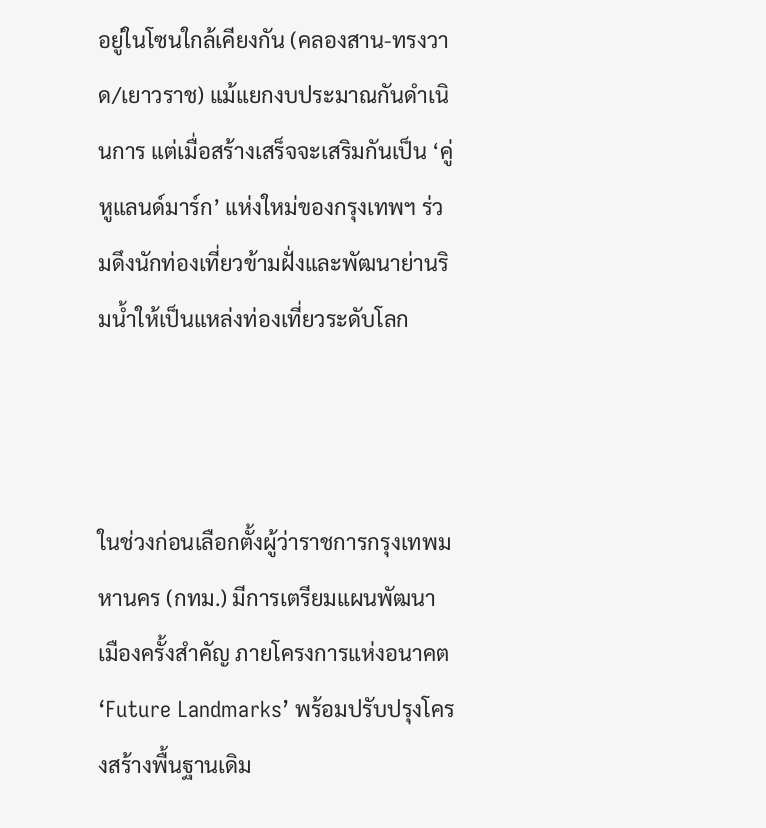อยู่ในโซนใกล้เคียงกัน (คลองสาน-ทรงวาด/เยาวราช) แม้แยกงบประมาณกันดำเนินการ แต่เมื่อสร้างเสร็จจะเสริมกันเป็น ‘คู่หูแลนด์มาร์ก’ แห่งใหม่ของกรุงเทพฯ ร่วมดึงนักท่องเที่ยวข้ามฝั่งและพัฒนาย่านริมน้ำให้เป็นแหล่งท่องเที่ยวระดับโลก



ในช่วงก่อนเลือกตั้งผู้ว่าราชการกรุงเทพมหานคร (กทม.) มีการเตรียมแผนพัฒนาเมืองครั้งสำคัญ ภายโครงการแห่งอนาคต ‘Future Landmarks’ พร้อมปรับปรุงโครงสร้างพื้นฐานเดิม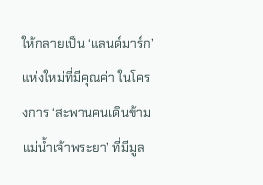ให้กลายเป็น ‘แลนด์มาร์ก’ แห่งใหม่ที่มีคุณค่า ในโครงการ ‘สะพานคนเดินข้ามแม่น้ำเจ้าพระยา’ ที่มีมูล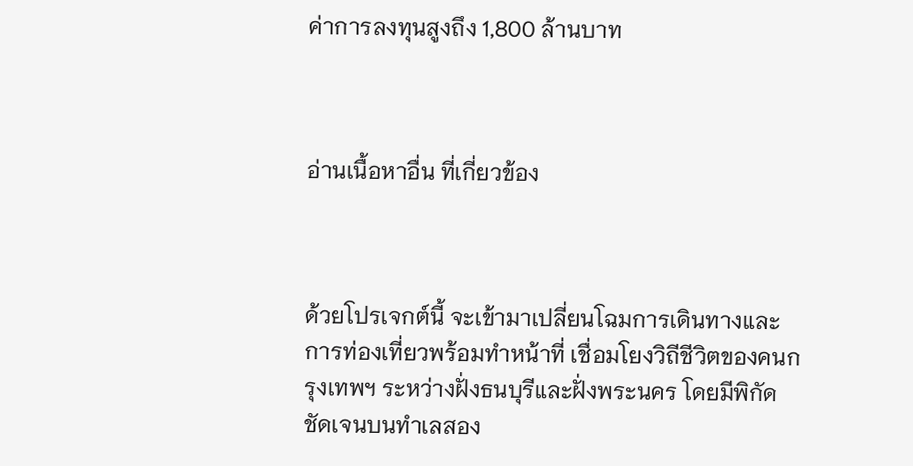ค่าการลงทุนสูงถึง 1,800 ล้านบาท



อ่านเนื้อหาอื่น ที่เกี่ยวข้อง



ด้วยโปรเจกต์นี้ จะเข้ามาเปลี่ยนโฉมการเดินทางและการท่องเที่ยวพร้อมทำหน้าที่ เชื่อมโยงวิถีชีวิตของคนกรุงเทพฯ ระหว่างฝั่งธนบุรีและฝั่งพระนคร โดยมีพิกัดชัดเจนบนทำเลสอง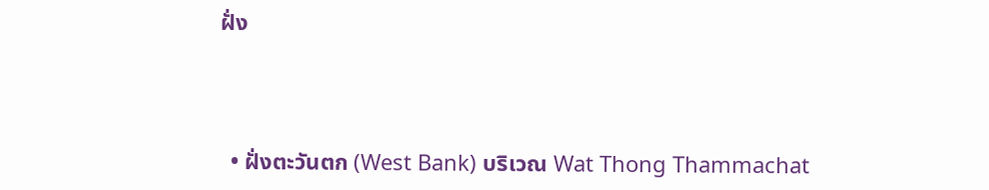ฝั่ง



  • ฝั่งตะวันตก (West Bank) บริเวณ Wat Thong Thammachat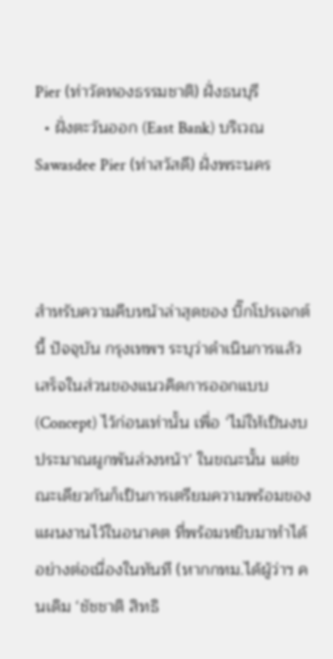Pier (ท่าวัดทองธรรมชาติ) ฝั่งธนบุรี
  • ฝั่งตะวันออก (East Bank) บริเวณ Sawasdee Pier (ท่าสวัสดี) ฝั่งพระนคร



สำหรับความคืบหน้าล่าสุดของ บิ๊กโปรเจกต์นี้ ปัจจุบัน กรุงเทพฯ ระบุว่าดำเนินการแล้วเสร็จในส่วนของแนวคิดการออกแบบ (Concept) ไว้ก่อนเท่านั้น เพื่อ ‘ไม่ให้เป็นงบประมาณผูกพันล่วงหน้า’ ในขณะนั้น แต่ขณะเดียวกันก็เป็นการเตรียมความพร้อมของแผนงานไว้ในอนาคต ที่พร้อมหยิบมาทำได้อย่างต่อเนื่องในทันที (หากกทม.ได้ผู้ว่าฯ คนเดิม ‘ชัชชาติ สิทธิ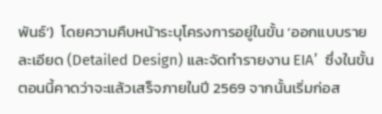พันธ์’)  โดยความคืบหน้าระบุโครงการอยู่ในขั้น ‘ออกแบบรายละเอียด (Detailed Design) และจัดทำรายงาน EIA’  ซึ่งในขั้นตอนนี้คาดว่าจะแล้วเสร็จภายในปี 2569 จากนั้นเริ่มก่อส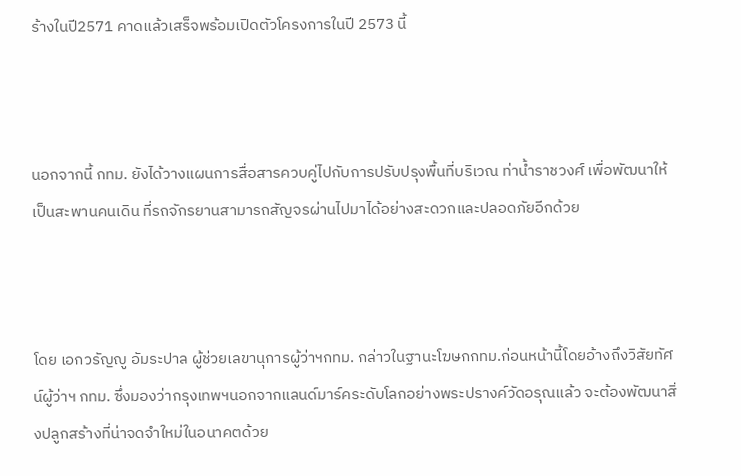ร้างในปี2571 คาดแล้วเสร็จพร้อมเปิดตัวโครงการในปี 2573 นี้



นอกจากนี้ กทม. ยังได้วางแผนการสื่อสารควบคู่ไปกับการปรับปรุงพื้นที่บริเวณ ท่าน้ำราชวงศ์ เพื่อพัฒนาให้เป็นสะพานคนเดิน ที่รถจักรยานสามารถสัญจรผ่านไปมาได้อย่างสะดวกและปลอดภัยอีกด้วย



โดย เอกวรัญญู อัมระปาล ผู้ช่วยเลขานุการผู้ว่าฯกทม. กล่าวในฐานะโฆษกกทม.ก่อนหน้านี้โดยอ้างถึงวิสัยทัศน์ผู้ว่าฯ กทม. ซึ่งมองว่ากรุงเทพฯนอกจากแลนด์มาร์คระดับโลกอย่างพระปรางค์วัดอรุณแล้ว จะต้องพัฒนาสิ่งปลูกสร้างที่น่าจดจำใหม่ในอนาคตด้วย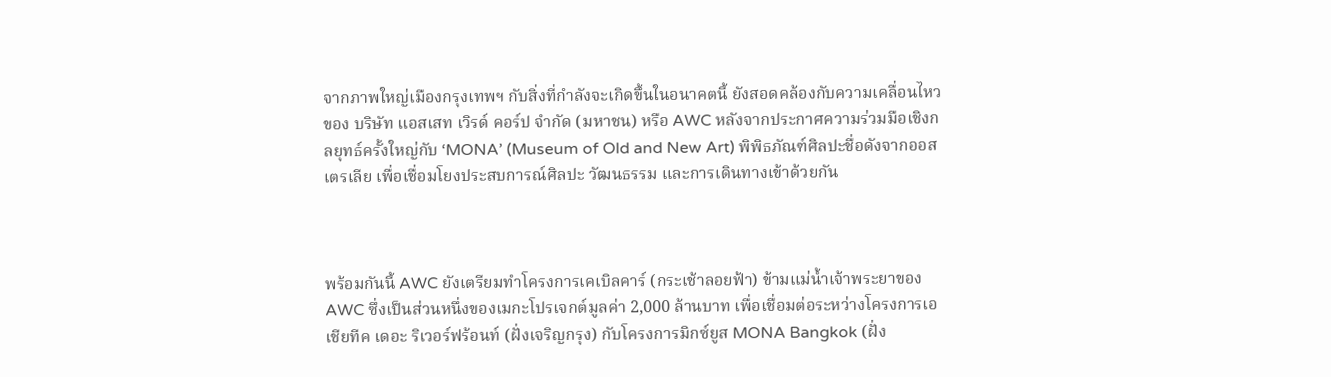จากภาพใหญ่เมืองกรุงเทพฯ กับสิ่งที่กำลังจะเกิดขึ้นในอนาคตนี้ ยังสอดคล้องกับความเคลื่อนไหวของ บริษัท แอสเสท เวิรด์ คอร์ป จำกัด (มหาชน) หรือ AWC หลังจากประกาศความร่วมมือเชิงกลยุทธ์ครั้งใหญ่กับ ‘MONA’ (Museum of Old and New Art) พิพิธภัณฑ์ศิลปะชื่อดังจากออสเตรเลีย เพื่อเชื่อมโยงประสบการณ์ศิลปะ วัฒนธรรม และการเดินทางเข้าด้วยกัน



พร้อมกันนี้ AWC ยังเตรียมทำโครงการเคเบิลคาร์ (กระเช้าลอยฟ้า) ข้ามแม่น้ำเจ้าพระยาของ AWC ซึ่งเป็นส่วนหนึ่งของเมกะโปรเจกต์มูลค่า 2,000 ล้านบาท เพื่อเชื่อมต่อระหว่างโครงการเอเชียทีค เดอะ ริเวอร์ฟร้อนท์ (ฝั่งเจริญกรุง) กับโครงการมิกซ์ยูส MONA Bangkok (ฝั่ง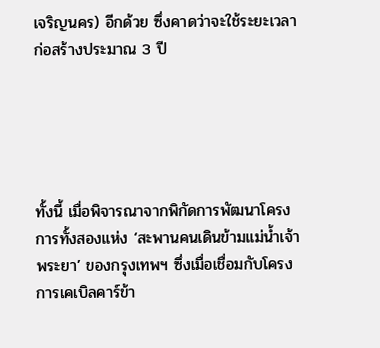เจริญนคร) อีกด้วย ซึ่งคาดว่าจะใช้ระยะเวลาก่อสร้างประมาณ 3 ปี





ทั้งนี้ เมื่อพิจารณาจากพิกัดการพัฒนาโครงการทั้งสองแห่ง ‘สะพานคนเดินข้ามแม่น้ำเจ้าพระยา’ ของกรุงเทพฯ ซึ่งเมื่อเชื่อมกับโครงการเคเบิลคาร์ข้า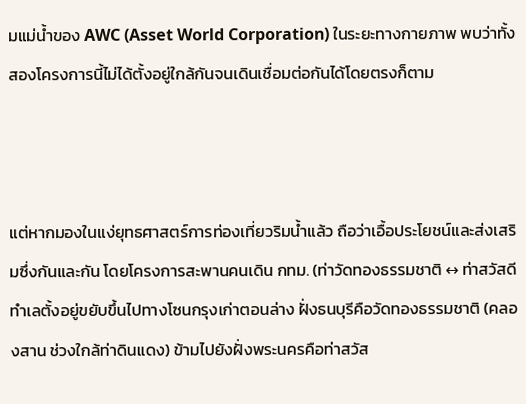มแม่น้ำของ AWC (Asset World Corporation) ในระยะทางกายภาพ พบว่าทั้งสองโครงการนี้ไม่ได้ตั้งอยู่ใกล้กันจนเดินเชื่อมต่อกันได้โดยตรงก็ตาม



แต่หากมองในแง่ยุทธศาสตร์การท่องเที่ยวริมน้ำแล้ว ถือว่าเอื้อประโยชน์และส่งเสริมซึ่งกันและกัน โดยโครงการสะพานคนเดิน กทม. (ท่าวัดทองธรรมชาติ ↔ ท่าสวัสดี ทำเลตั้งอยู่ขยับขึ้นไปทางโซนกรุงเก่าตอนล่าง ฝั่งธนบุรีคือวัดทองธรรมชาติ (คลองสาน ช่วงใกล้ท่าดินแดง) ข้ามไปยังฝั่งพระนครคือท่าสวัส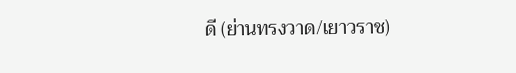ดี (ย่านทรงวาด/เยาวราช)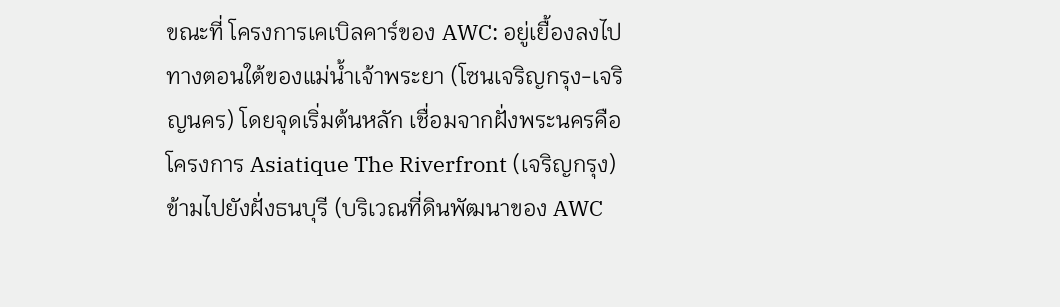ขณะที่ โครงการเคเบิลคาร์ของ AWC: อยู่เยื้องลงไปทางตอนใต้ของแม่น้ำเจ้าพระยา (โซนเจริญกรุง-เจริญนคร) โดยจุดเริ่มต้นหลัก เชื่อมจากฝั่งพระนครคือ โครงการ Asiatique The Riverfront (เจริญกรุง) ข้ามไปยังฝั่งธนบุรี (บริเวณที่ดินพัฒนาของ AWC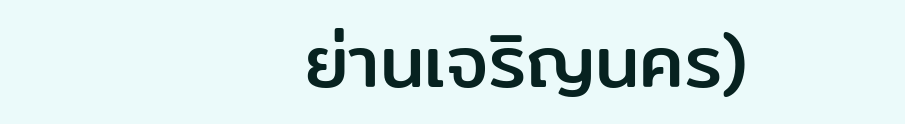ย่านเจริญนคร)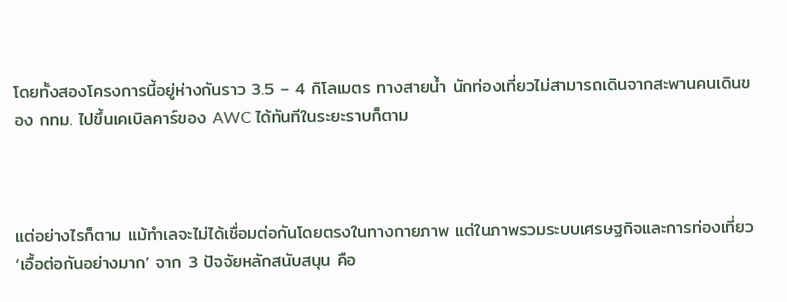โดยทั้งสองโครงการนี้อยู่ห่างกันราว 3.5 – 4 กิโลเมตร ทางสายน้ำ นักท่องเที่ยวไม่สามารถเดินจากสะพานคนเดินของ กทม. ไปขึ้นเคเบิลคาร์ของ AWC ได้ทันทีในระยะราบก็ตาม



แต่อย่างไรก็ตาม แม้ทำเลจะไม่ได้เชื่อมต่อกันโดยตรงในทางกายภาพ แต่ในภาพรวมระบบเศรษฐกิจและการท่องเที่ยว ‘เอื้อต่อกันอย่างมาก’ จาก 3 ปัจจัยหลักสนับสนุน คือ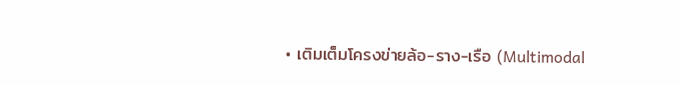• เติมเต็มโครงข่ายล้อ-ราง-เรือ (Multimodal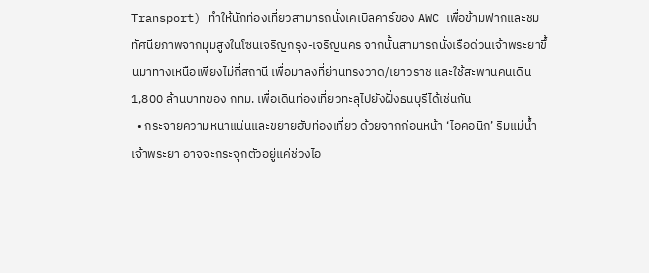Transport) ทำให้นักท่องเที่ยวสามารถนั่งเคเบิลคาร์ของ AWC เพื่อข้ามฟากและชมทัศนียภาพจากมุมสูงในโซนเจริญกรุง-เจริญนคร จากนั้นสามารถนั่งเรือด่วนเจ้าพระยาขึ้นมาทางเหนือเพียงไม่กี่สถานี เพื่อมาลงที่ย่านทรงวาด/เยาวราช และใช้สะพานคนเดิน 1,800 ล้านบาทของ กทม. เพื่อเดินท่องเที่ยวทะลุไปยังฝั่งธนบุรีได้เช่นกัน
  • กระจายความหนาแน่นและขยายฮับท่องเที่ยว ด้วยจากก่อนหน้า ‘ไอคอนิก’ ริมแม่น้ำเจ้าพระยา อาจจะกระจุกตัวอยู่แค่ช่วงไอ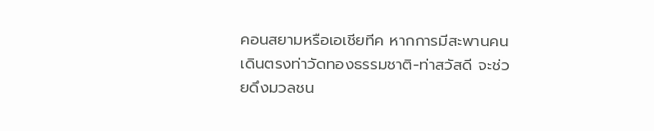คอนสยามหรือเอเชียทีค หากการมีสะพานคนเดินตรงท่าวัดทองธรรมชาติ-ท่าสวัสดี จะช่วยดึงมวลชน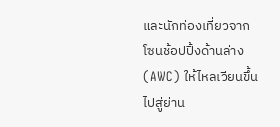และนักท่องเที่ยวจากโซนช้อปปิ้งด้านล่าง (AWC) ให้ไหลเวียนขึ้นไปสู่ย่าน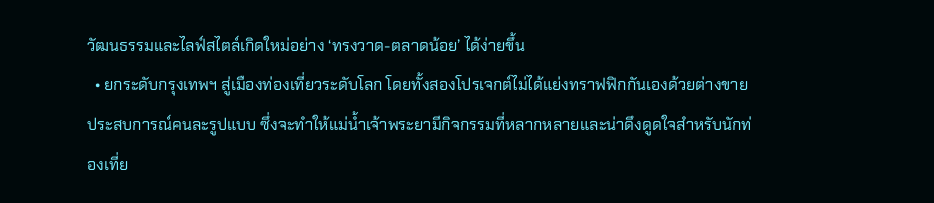วัฒนธรรมและไลฟ์สไตล์เกิดใหม่อย่าง ‘ทรงวาด-ตลาดน้อย’ ได้ง่ายขึ้น
  • ยกระดับกรุงเทพฯ สู่เมืองท่องเที่ยวระดับโลก โดยทั้งสองโปรเจกต์ไม่ได้แย่งทราฟฟิกกันเองด้วยต่างขายประสบการณ์คนละรูปแบบ ซึ่งจะทำให้แม่น้ำเจ้าพระยามีกิจกรรมที่หลากหลายและน่าดึงดูดใจสำหรับนักท่องเที่ย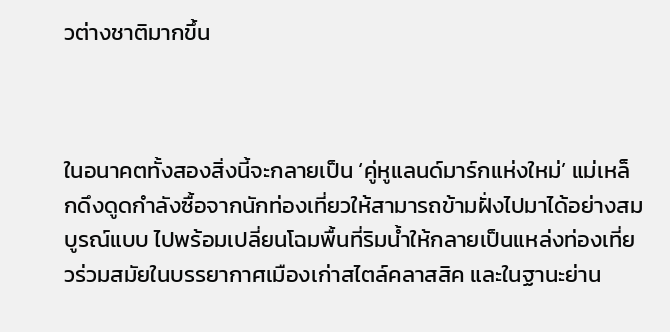วต่างชาติมากขึ้น



ในอนาคตทั้งสองสิ่งนี้จะกลายเป็น ‘คู่หูแลนด์มาร์กแห่งใหม่’ แม่เหล็กดึงดูดกำลังซื้อจากนักท่องเที่ยวให้สามารถข้ามฝั่งไปมาได้อย่างสมบูรณ์แบบ ไปพร้อมเปลี่ยนโฉมพื้นที่ริมน้ำให้กลายเป็นแหล่งท่องเที่ยวร่วมสมัยในบรรยากาศเมืองเก่าสไตล์คลาสสิค และในฐานะย่าน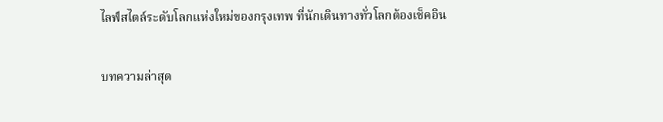ไลฟ์สไตล์ระดับโลกแห่งใหม่ของกรุงเทพ ที่นักเดินทางทั่วโลกต้องเช็คอิน

บทความล่าสุด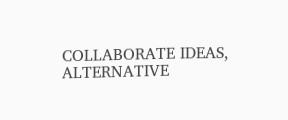COLLABORATE IDEAS, ALTERNATIVE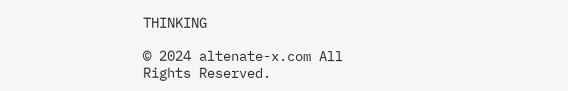THINKING

© 2024 altenate-x.com All Rights Reserved.